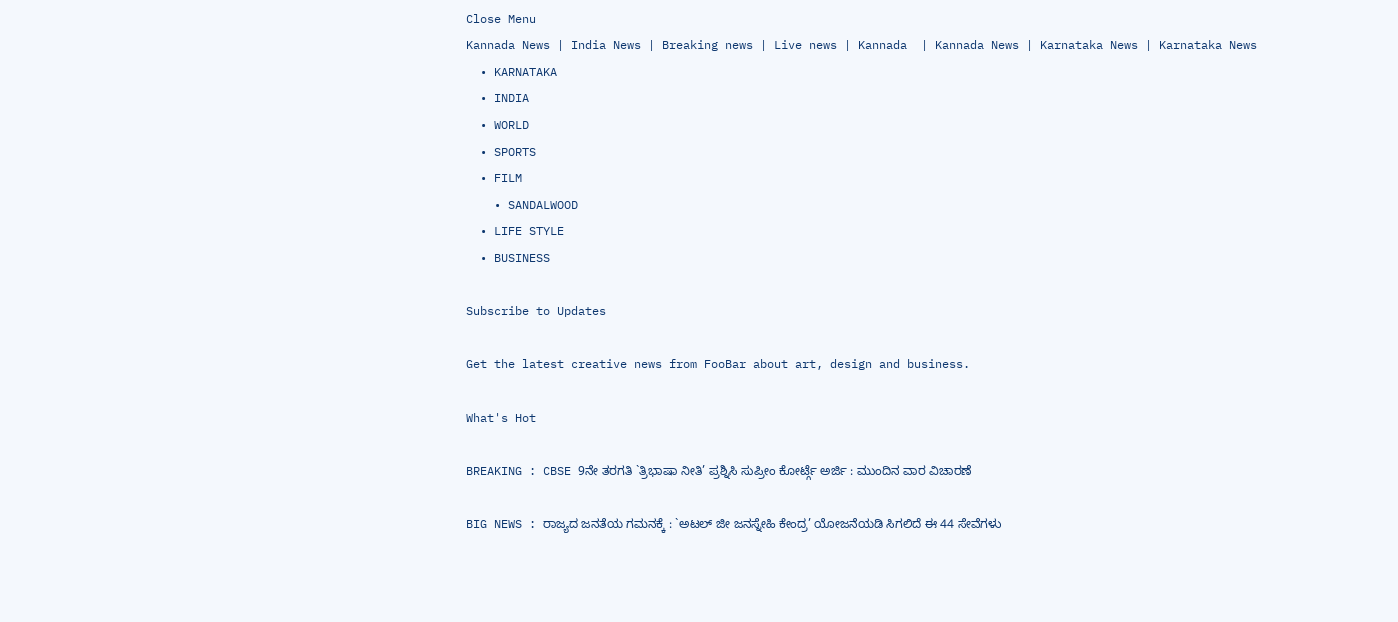Close Menu
Kannada News | India News | Breaking news | Live news | Kannada  | Kannada News | Karnataka News | Karnataka News
  • KARNATAKA
  • INDIA
  • WORLD
  • SPORTS
  • FILM
    • SANDALWOOD
  • LIFE STYLE
  • BUSINESS

Subscribe to Updates

Get the latest creative news from FooBar about art, design and business.

What's Hot

BREAKING : CBSE 9ನೇ ತರಗತಿ `ತ್ರಿಭಾಷಾ ನೀತಿ’ ಪ್ರಶ್ನಿಸಿ ಸುಪ್ರೀಂ ಕೋರ್ಟ್ಗೆ ಅರ್ಜಿ : ಮುಂದಿನ ವಾರ ವಿಚಾರಣೆ

BIG NEWS : ರಾಜ್ಯದ ಜನತೆಯ ಗಮನಕ್ಕೆ : `ಅಟಲ್ ಜೀ ಜನಸ್ನೇಹಿ ಕೇಂದ್ರ’ ಯೋಜನೆಯಡಿ ಸಿಗಲಿದೆ ಈ 44 ಸೇವೆಗಳು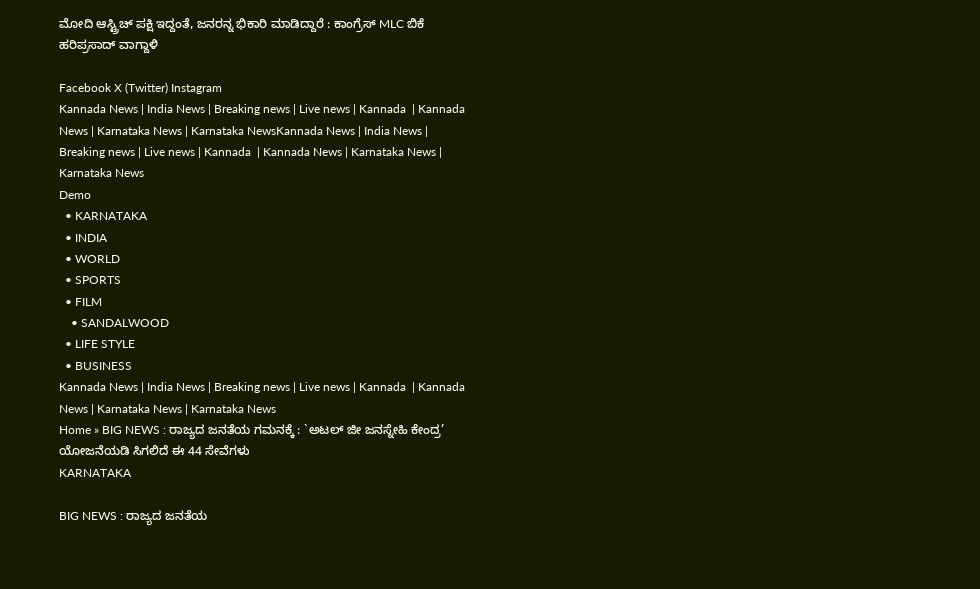ಮೋದಿ ಆಸ್ಟ್ರಿಚ್ ಪಕ್ಷಿ ಇದ್ದಂತೆ, ಜನರನ್ನ ಭಿಕಾರಿ ಮಾಡಿದ್ದಾರೆ : ಕಾಂಗ್ರೆಸ್ MLC ಬಿಕೆ ಹರಿಪ್ರಸಾದ್ ವಾಗ್ದಾಳಿ

Facebook X (Twitter) Instagram
Kannada News | India News | Breaking news | Live news | Kannada  | Kannada News | Karnataka News | Karnataka NewsKannada News | India News | Breaking news | Live news | Kannada  | Kannada News | Karnataka News | Karnataka News
Demo
  • KARNATAKA
  • INDIA
  • WORLD
  • SPORTS
  • FILM
    • SANDALWOOD
  • LIFE STYLE
  • BUSINESS
Kannada News | India News | Breaking news | Live news | Kannada  | Kannada News | Karnataka News | Karnataka News
Home » BIG NEWS : ರಾಜ್ಯದ ಜನತೆಯ ಗಮನಕ್ಕೆ : `ಅಟಲ್ ಜೀ ಜನಸ್ನೇಹಿ ಕೇಂದ್ರ’ ಯೋಜನೆಯಡಿ ಸಿಗಲಿದೆ ಈ 44 ಸೇವೆಗಳು
KARNATAKA

BIG NEWS : ರಾಜ್ಯದ ಜನತೆಯ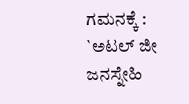ಗಮನಕ್ಕೆ : `ಅಟಲ್ ಜೀ ಜನಸ್ನೇಹಿ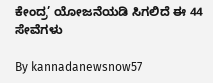ಕೇಂದ್ರ’ ಯೋಜನೆಯಡಿ ಸಿಗಲಿದೆ ಈ 44 ಸೇವೆಗಳು

By kannadanewsnow57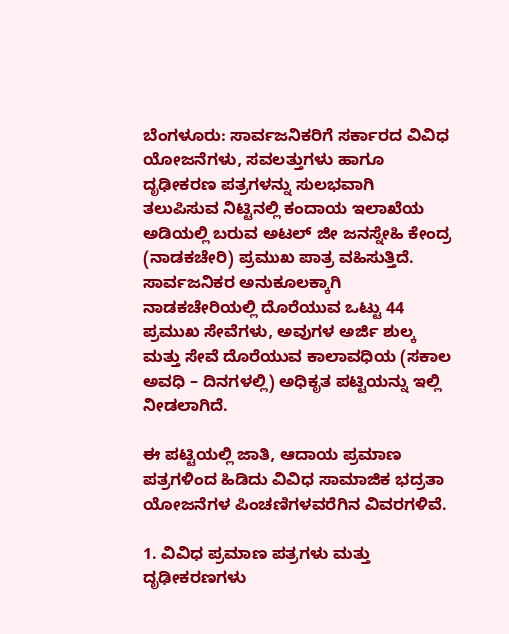ಬೆಂಗಳೂರು: ಸಾರ್ವಜನಿಕರಿಗೆ ಸರ್ಕಾರದ ವಿವಿಧ ಯೋಜನೆಗಳು, ಸವಲತ್ತುಗಳು ಹಾಗೂ ದೃಢೀಕರಣ ಪತ್ರಗಳನ್ನು ಸುಲಭವಾಗಿ ತಲುಪಿಸುವ ನಿಟ್ಟಿನಲ್ಲಿ ಕಂದಾಯ ಇಲಾಖೆಯ ಅಡಿಯಲ್ಲಿ ಬರುವ ಅಟಲ್ ಜೀ ಜನಸ್ನೇಹಿ ಕೇಂದ್ರ (ನಾಡಕಚೇರಿ) ಪ್ರಮುಖ ಪಾತ್ರ ವಹಿಸುತ್ತಿದೆ. ಸಾರ್ವಜನಿಕರ ಅನುಕೂಲಕ್ಕಾಗಿ ನಾಡಕಚೇರಿಯಲ್ಲಿ ದೊರೆಯುವ ಒಟ್ಟು 44 ಪ್ರಮುಖ ಸೇವೆಗಳು, ಅವುಗಳ ಅರ್ಜಿ ಶುಲ್ಕ ಮತ್ತು ಸೇವೆ ದೊರೆಯುವ ಕಾಲಾವಧಿಯ (ಸಕಾಲ ಅವಧಿ – ದಿನಗಳಲ್ಲಿ) ಅಧಿಕೃತ ಪಟ್ಟಿಯನ್ನು ಇಲ್ಲಿ ನೀಡಲಾಗಿದೆ.

ಈ ಪಟ್ಟಿಯಲ್ಲಿ ಜಾತಿ, ಆದಾಯ ಪ್ರಮಾಣ ಪತ್ರಗಳಿಂದ ಹಿಡಿದು ವಿವಿಧ ಸಾಮಾಜಿಕ ಭದ್ರತಾ ಯೋಜನೆಗಳ ಪಿಂಚಣಿಗಳವರೆಗಿನ ವಿವರಗಳಿವೆ.

1. ವಿವಿಧ ಪ್ರಮಾಣ ಪತ್ರಗಳು ಮತ್ತು ದೃಢೀಕರಣಗಳು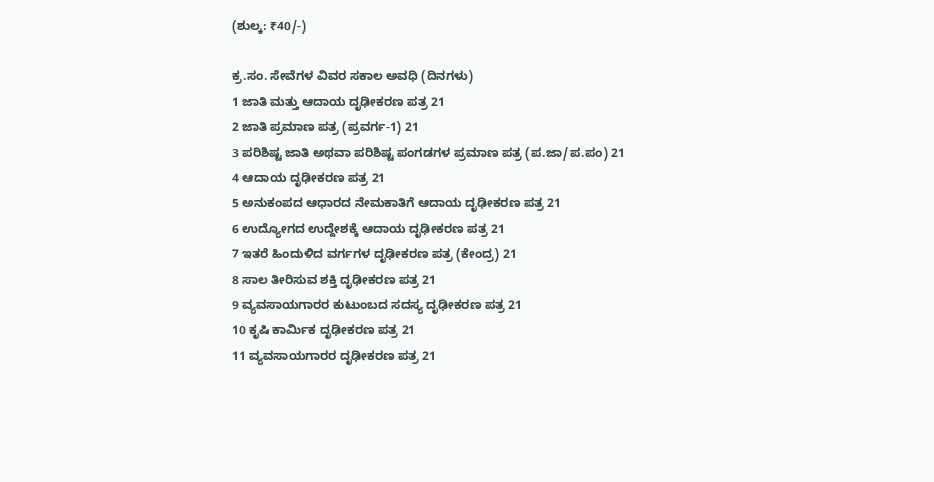(ಶುಲ್ಕ: ₹40/-)

ಕ್ರ.ಸಂ. ಸೇವೆಗಳ ವಿವರ ಸಕಾಲ ಅವಧಿ (ದಿನಗಳು)
1 ಜಾತಿ ಮತ್ತು ಆದಾಯ ದೃಢೀಕರಣ ಪತ್ರ 21
2 ಜಾತಿ ಪ್ರಮಾಣ ಪತ್ರ (ಪ್ರವರ್ಗ-1) 21
3 ಪರಿಶಿಷ್ಟ ಜಾತಿ ಅಥವಾ ಪರಿಶಿಷ್ಟ ಪಂಗಡಗಳ ಪ್ರಮಾಣ ಪತ್ರ (ಪ.ಜಾ/ಪ.ಪಂ) 21
4 ಆದಾಯ ದೃಢೀಕರಣ ಪತ್ರ 21
5 ಅನುಕಂಪದ ಆಧಾರದ ನೇಮಕಾತಿಗೆ ಆದಾಯ ದೃಢೀಕರಣ ಪತ್ರ 21
6 ಉದ್ಯೋಗದ ಉದ್ದೇಶಕ್ಕೆ ಆದಾಯ ದೃಢೀಕರಣ ಪತ್ರ 21
7 ಇತರೆ ಹಿಂದುಳಿದ ವರ್ಗಗಳ ದೃಢೀಕರಣ ಪತ್ರ (ಕೇಂದ್ರ) 21
8 ಸಾಲ ತೀರಿಸುವ ಶಕ್ತಿ ದೃಢೀಕರಣ ಪತ್ರ 21
9 ವ್ಯವಸಾಯಗಾರರ ಕುಟುಂಬದ ಸದಸ್ಯ ದೃಢೀಕರಣ ಪತ್ರ 21
10 ಕೃಷಿ ಕಾರ್ಮಿಕ ದೃಢೀಕರಣ ಪತ್ರ 21
11 ವ್ಯವಸಾಯಗಾರರ ದೃಢೀಕರಣ ಪತ್ರ 21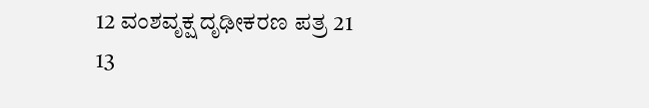12 ವಂಶವೃಕ್ಷ ದೃಢೀಕರಣ ಪತ್ರ 21
13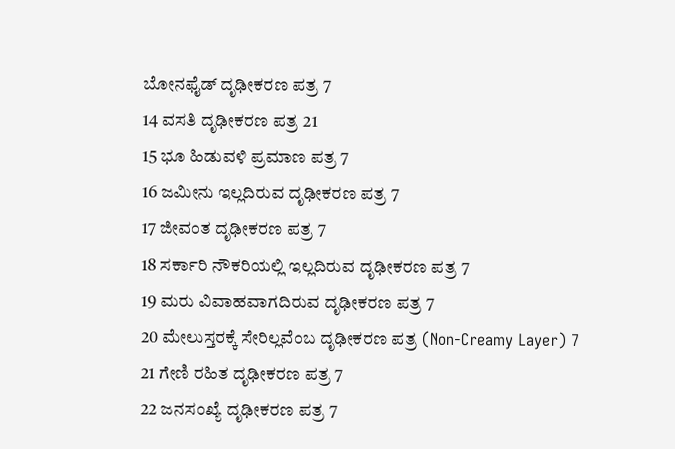ಬೋನಫೈಡ್ ದೃಢೀಕರಣ ಪತ್ರ 7
14 ವಸತಿ ದೃಢೀಕರಣ ಪತ್ರ 21
15 ಭೂ ಹಿಡುವಳಿ ಪ್ರಮಾಣ ಪತ್ರ 7
16 ಜಮೀನು ಇಲ್ಲದಿರುವ ದೃಢೀಕರಣ ಪತ್ರ 7
17 ಜೀವಂತ ದೃಢೀಕರಣ ಪತ್ರ 7
18 ಸರ್ಕಾರಿ ನೌಕರಿಯಲ್ಲಿ ಇಲ್ಲದಿರುವ ದೃಢೀಕರಣ ಪತ್ರ 7
19 ಮರು ವಿವಾಹವಾಗದಿರುವ ದೃಢೀಕರಣ ಪತ್ರ 7
20 ಮೇಲುಸ್ತರಕ್ಕೆ ಸೇರಿಲ್ಲವೆಂಬ ದೃಢೀಕರಣ ಪತ್ರ (Non-Creamy Layer) 7
21 ಗೇಣಿ ರಹಿತ ದೃಢೀಕರಣ ಪತ್ರ 7
22 ಜನಸಂಖ್ಯೆ ದೃಢೀಕರಣ ಪತ್ರ 7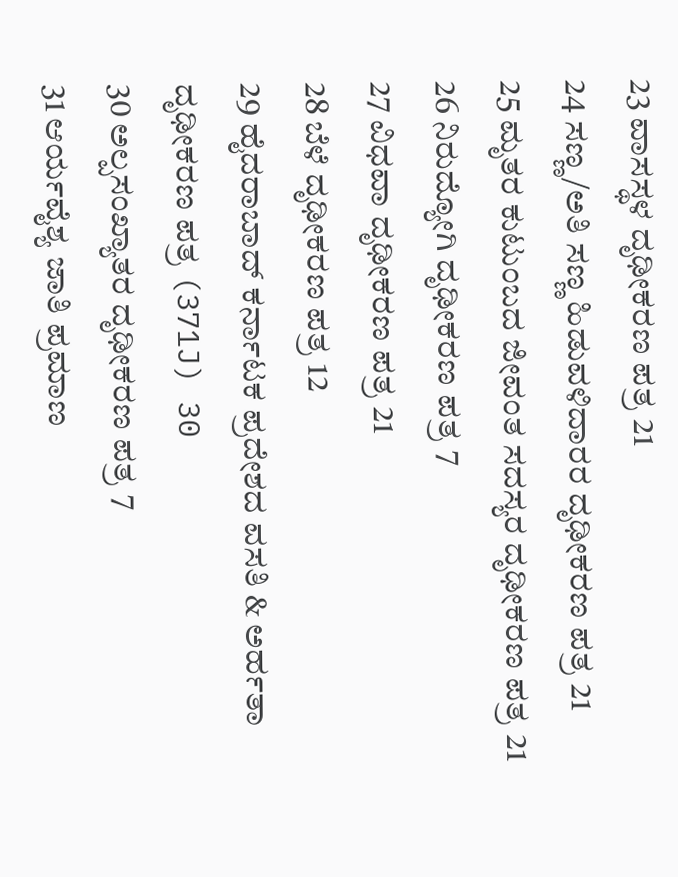23 ವಾಸಸ್ಥಳ ದೃಢೀಕರಣ ಪತ್ರ 21
24 ಸಣ್ಣ/ಅತಿ ಸಣ್ಣ ಹಿಡುವಳಿದಾರರ ದೃಢೀಕರಣ ಪತ್ರ 21
25 ಮೃತರ ಕುಟುಂಬದ ಜೀವಂತ ಸದಸ್ಯರ ದೃಢೀಕರಣ ಪತ್ರ 21
26 ನಿರುದ್ಯೋಗಿ ದೃಢೀಕರಣ ಪತ್ರ 7
27 ವಿಧವಾ ದೃಢೀಕರಣ ಪತ್ರ 21
28 ಬೆಳೆ ದೃಢೀಕರಣ ಪತ್ರ 12
29 ಹೈದರಾಬಾದ್ ಕರ್ನಾಟಕ ಪ್ರದೇಶದ ವಸತಿ & ಅರ್ಹತಾ ದೃಢೀಕರಣ ಪತ್ರ (371J) 30
30 ಅಲ್ಪಸಂಖ್ಯಾತರ ದೃಢೀಕರಣ ಪತ್ರ 7
31 ಆರ್ಯವೈಶ್ಯ ಜಾತಿ ಪ್ರಮಾಣ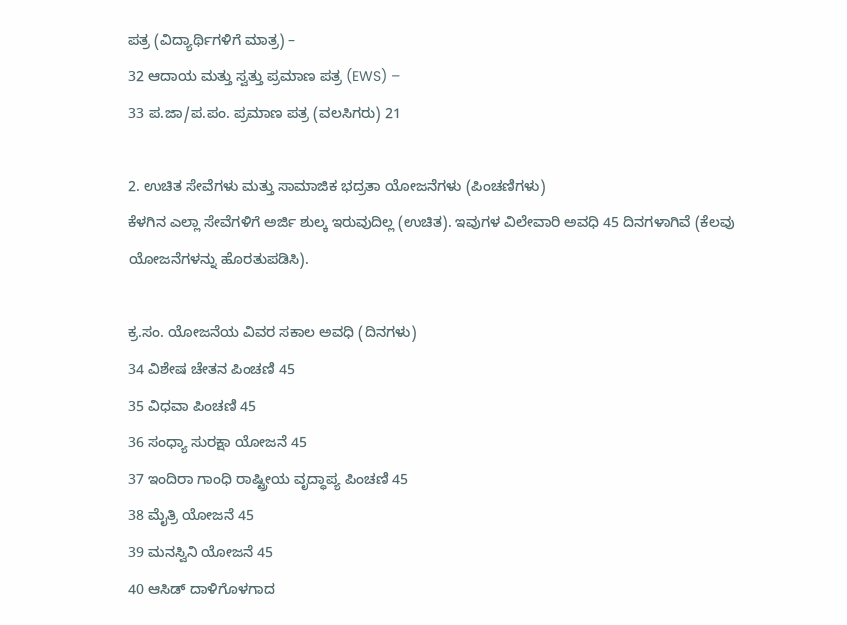ಪತ್ರ (ವಿದ್ಯಾರ್ಥಿಗಳಿಗೆ ಮಾತ್ರ) –
32 ಆದಾಯ ಮತ್ತು ಸ್ವತ್ತು ಪ್ರಮಾಣ ಪತ್ರ (EWS) –
33 ಪ.ಜಾ/ಪ.ಪಂ. ಪ್ರಮಾಣ ಪತ್ರ (ವಲಸಿಗರು) 21

2. ಉಚಿತ ಸೇವೆಗಳು ಮತ್ತು ಸಾಮಾಜಿಕ ಭದ್ರತಾ ಯೋಜನೆಗಳು (ಪಿಂಚಣಿಗಳು)
ಕೆಳಗಿನ ಎಲ್ಲಾ ಸೇವೆಗಳಿಗೆ ಅರ್ಜಿ ಶುಲ್ಕ ಇರುವುದಿಲ್ಲ (ಉಚಿತ). ಇವುಗಳ ವಿಲೇವಾರಿ ಅವಧಿ 45 ದಿನಗಳಾಗಿವೆ (ಕೆಲವು ಯೋಜನೆಗಳನ್ನು ಹೊರತುಪಡಿಸಿ).

ಕ್ರ.ಸಂ. ಯೋಜನೆಯ ವಿವರ ಸಕಾಲ ಅವಧಿ (ದಿನಗಳು)
34 ವಿಶೇಷ ಚೇತನ ಪಿಂಚಣಿ 45
35 ವಿಧವಾ ಪಿಂಚಣಿ 45
36 ಸಂಧ್ಯಾ ಸುರಕ್ಷಾ ಯೋಜನೆ 45
37 ಇಂದಿರಾ ಗಾಂಧಿ ರಾಷ್ಟ್ರೀಯ ವೃದ್ಧಾಪ್ಯ ಪಿಂಚಣಿ 45
38 ಮೈತ್ರಿ ಯೋಜನೆ 45
39 ಮನಸ್ವಿನಿ ಯೋಜನೆ 45
40 ಆಸಿಡ್ ದಾಳಿಗೊಳಗಾದ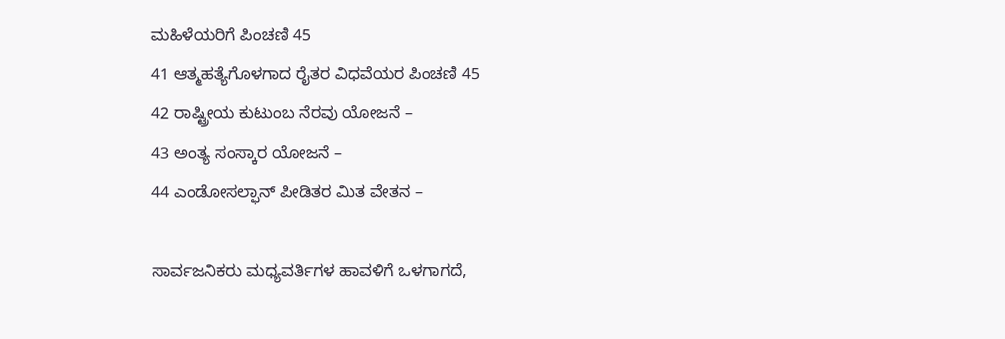ಮಹಿಳೆಯರಿಗೆ ಪಿಂಚಣಿ 45
41 ಆತ್ಮಹತ್ಯೆಗೊಳಗಾದ ರೈತರ ವಿಧವೆಯರ ಪಿಂಚಣಿ 45
42 ರಾಷ್ಟ್ರೀಯ ಕುಟುಂಬ ನೆರವು ಯೋಜನೆ –
43 ಅಂತ್ಯ ಸಂಸ್ಕಾರ ಯೋಜನೆ –
44 ಎಂಡೋಸಲ್ಫಾನ್ ಪೀಡಿತರ ಮಿತ ವೇತನ –

ಸಾರ್ವಜನಿಕರು ಮಧ್ಯವರ್ತಿಗಳ ಹಾವಳಿಗೆ ಒಳಗಾಗದೆ,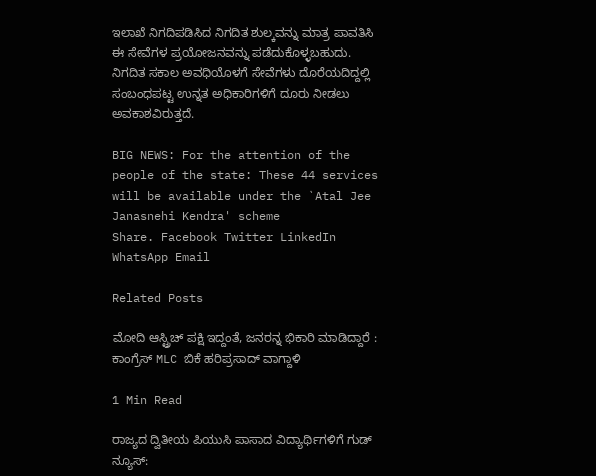ಇಲಾಖೆ ನಿಗದಿಪಡಿಸಿದ ನಿಗದಿತ ಶುಲ್ಕವನ್ನು ಮಾತ್ರ ಪಾವತಿಸಿ ಈ ಸೇವೆಗಳ ಪ್ರಯೋಜನವನ್ನು ಪಡೆದುಕೊಳ್ಳಬಹುದು. ನಿಗದಿತ ಸಕಾಲ ಅವಧಿಯೊಳಗೆ ಸೇವೆಗಳು ದೊರೆಯದಿದ್ದಲ್ಲಿ ಸಂಬಂಧಪಟ್ಟ ಉನ್ನತ ಅಧಿಕಾರಿಗಳಿಗೆ ದೂರು ನೀಡಲು ಅವಕಾಶವಿರುತ್ತದೆ.

BIG NEWS: For the attention of the people of the state: These 44 services will be available under the `Atal Jee Janasnehi Kendra' scheme
Share. Facebook Twitter LinkedIn WhatsApp Email

Related Posts

ಮೋದಿ ಆಸ್ಟ್ರಿಚ್ ಪಕ್ಷಿ ಇದ್ದಂತೆ, ಜನರನ್ನ ಭಿಕಾರಿ ಮಾಡಿದ್ದಾರೆ : ಕಾಂಗ್ರೆಸ್ MLC ಬಿಕೆ ಹರಿಪ್ರಸಾದ್ ವಾಗ್ದಾಳಿ

1 Min Read

ರಾಜ್ಯದ ದ್ವಿತೀಯ ಪಿಯುಸಿ ಪಾಸಾದ ವಿದ್ಯಾರ್ಥಿಗಳಿಗೆ ಗುಡ್ ನ್ಯೂಸ್: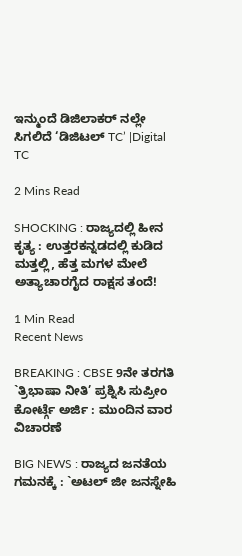ಇನ್ಮುಂದೆ ಡಿಜಿಲಾಕರ್ ನಲ್ಲೇ ಸಿಗಲಿದೆ ‘ಡಿಜಿಟಲ್ TC’ |Digital TC

2 Mins Read

SHOCKING : ರಾಜ್ಯದಲ್ಲಿ ಹೀನ ಕೃತ್ಯ : ಉತ್ತರಕನ್ನಡದಲ್ಲಿ ಕುಡಿದ ಮತ್ತಲ್ಲಿ, ಹೆತ್ತ ಮಗಳ ಮೇಲೆ ಅತ್ಯಾಚಾರಗೈದ ರಾಕ್ಷಸ ತಂದೆ!

1 Min Read
Recent News

BREAKING : CBSE 9ನೇ ತರಗತಿ `ತ್ರಿಭಾಷಾ ನೀತಿ’ ಪ್ರಶ್ನಿಸಿ ಸುಪ್ರೀಂ ಕೋರ್ಟ್ಗೆ ಅರ್ಜಿ : ಮುಂದಿನ ವಾರ ವಿಚಾರಣೆ

BIG NEWS : ರಾಜ್ಯದ ಜನತೆಯ ಗಮನಕ್ಕೆ : `ಅಟಲ್ ಜೀ ಜನಸ್ನೇಹಿ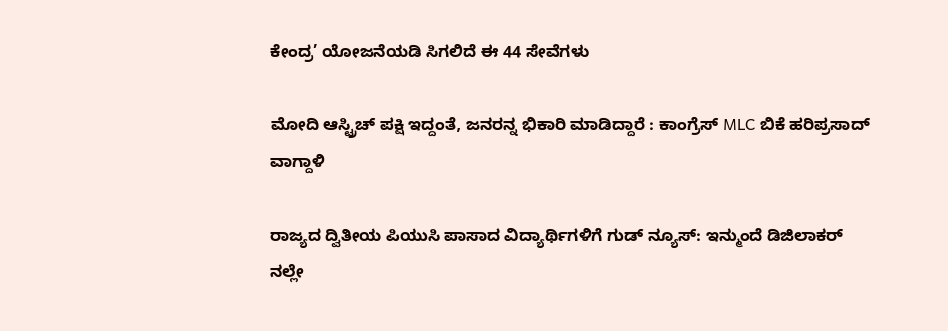ಕೇಂದ್ರ’ ಯೋಜನೆಯಡಿ ಸಿಗಲಿದೆ ಈ 44 ಸೇವೆಗಳು

ಮೋದಿ ಆಸ್ಟ್ರಿಚ್ ಪಕ್ಷಿ ಇದ್ದಂತೆ, ಜನರನ್ನ ಭಿಕಾರಿ ಮಾಡಿದ್ದಾರೆ : ಕಾಂಗ್ರೆಸ್ MLC ಬಿಕೆ ಹರಿಪ್ರಸಾದ್ ವಾಗ್ದಾಳಿ

ರಾಜ್ಯದ ದ್ವಿತೀಯ ಪಿಯುಸಿ ಪಾಸಾದ ವಿದ್ಯಾರ್ಥಿಗಳಿಗೆ ಗುಡ್ ನ್ಯೂಸ್: ಇನ್ಮುಂದೆ ಡಿಜಿಲಾಕರ್ ನಲ್ಲೇ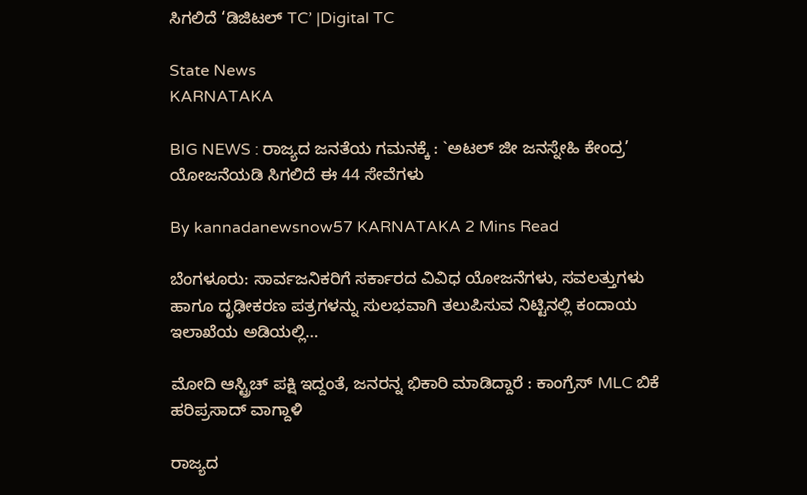ಸಿಗಲಿದೆ ‘ಡಿಜಿಟಲ್ TC’ |Digital TC

State News
KARNATAKA

BIG NEWS : ರಾಜ್ಯದ ಜನತೆಯ ಗಮನಕ್ಕೆ : `ಅಟಲ್ ಜೀ ಜನಸ್ನೇಹಿ ಕೇಂದ್ರ’ ಯೋಜನೆಯಡಿ ಸಿಗಲಿದೆ ಈ 44 ಸೇವೆಗಳು

By kannadanewsnow57 KARNATAKA 2 Mins Read

ಬೆಂಗಳೂರು: ಸಾರ್ವಜನಿಕರಿಗೆ ಸರ್ಕಾರದ ವಿವಿಧ ಯೋಜನೆಗಳು, ಸವಲತ್ತುಗಳು ಹಾಗೂ ದೃಢೀಕರಣ ಪತ್ರಗಳನ್ನು ಸುಲಭವಾಗಿ ತಲುಪಿಸುವ ನಿಟ್ಟಿನಲ್ಲಿ ಕಂದಾಯ ಇಲಾಖೆಯ ಅಡಿಯಲ್ಲಿ…

ಮೋದಿ ಆಸ್ಟ್ರಿಚ್ ಪಕ್ಷಿ ಇದ್ದಂತೆ, ಜನರನ್ನ ಭಿಕಾರಿ ಮಾಡಿದ್ದಾರೆ : ಕಾಂಗ್ರೆಸ್ MLC ಬಿಕೆ ಹರಿಪ್ರಸಾದ್ ವಾಗ್ದಾಳಿ

ರಾಜ್ಯದ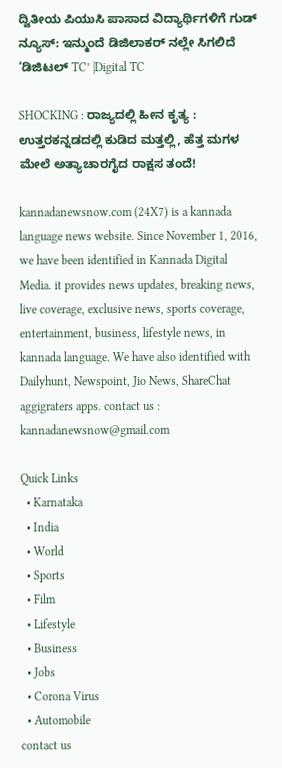ದ್ವಿತೀಯ ಪಿಯುಸಿ ಪಾಸಾದ ವಿದ್ಯಾರ್ಥಿಗಳಿಗೆ ಗುಡ್ ನ್ಯೂಸ್: ಇನ್ಮುಂದೆ ಡಿಜಿಲಾಕರ್ ನಲ್ಲೇ ಸಿಗಲಿದೆ ‘ಡಿಜಿಟಲ್ TC’ |Digital TC

SHOCKING : ರಾಜ್ಯದಲ್ಲಿ ಹೀನ ಕೃತ್ಯ : ಉತ್ತರಕನ್ನಡದಲ್ಲಿ ಕುಡಿದ ಮತ್ತಲ್ಲಿ, ಹೆತ್ತ ಮಗಳ ಮೇಲೆ ಅತ್ಯಾಚಾರಗೈದ ರಾಕ್ಷಸ ತಂದೆ!

kannadanewsnow.com (24X7) is a kannada language news website. Since November 1, 2016, we have been identified in Kannada Digital Media. it provides news updates, breaking news, live coverage, exclusive news, sports coverage, entertainment, business, lifestyle news, in kannada language. We have also identified with Dailyhunt, Newspoint, Jio News, ShareChat aggigraters apps. contact us : kannadanewsnow@gmail.com

Quick Links
  • Karnataka
  • India
  • World
  • Sports
  • Film
  • Lifestyle
  • Business
  • Jobs
  • Corona Virus
  • Automobile
contact us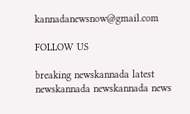kannadanewsnow@gmail.com

FOLLOW US

breaking newskannada latest newskannada newskannada news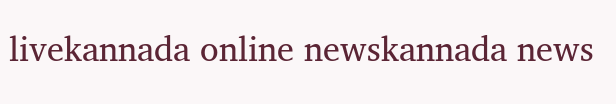livekannada online newskannada news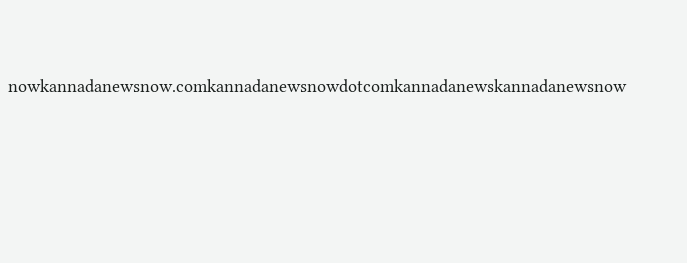nowkannadanewsnow.comkannadanewsnowdotcomkannadanewskannadanewsnow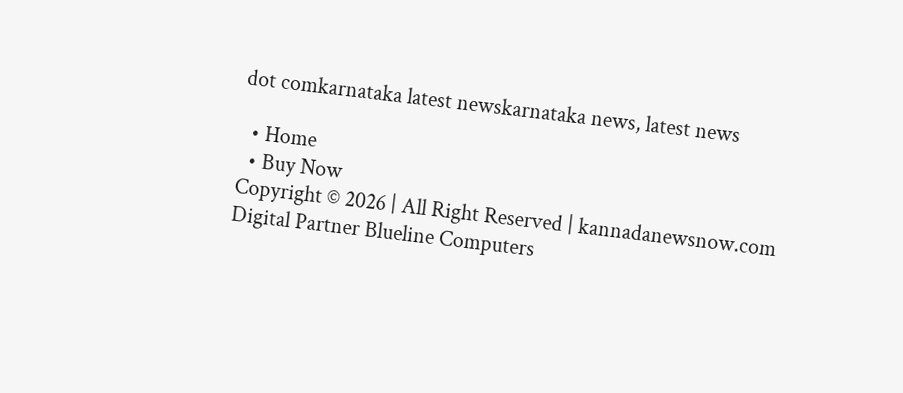dot comkarnataka latest newskarnataka news, latest news

  • Home
  • Buy Now
Copyright © 2026 | All Right Reserved | kannadanewsnow.com
Digital Partner Blueline Computers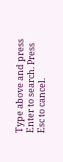Type above and press Enter to search. Press Esc to cancel.